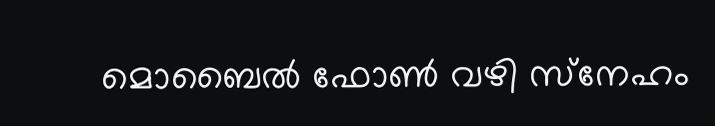മൊബൈൽ ഫോൺ വഴി സ്‌നേഹം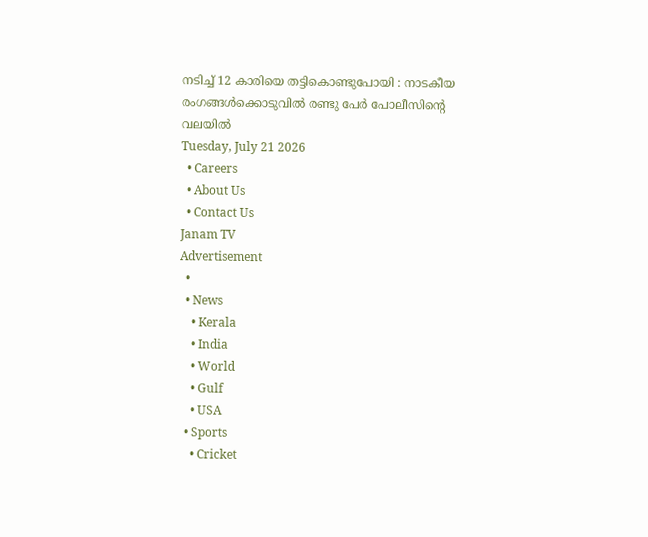നടിച്ച് 12 കാരിയെ തട്ടികൊണ്ടുപോയി : നാടകീയ രംഗങ്ങൾക്കൊടുവിൽ രണ്ടു പേർ പോലീസിന്റെ വലയിൽ
Tuesday, July 21 2026
  • Careers
  • About Us
  • Contact Us
Janam TV
Advertisement
  •
  • News
    • Kerala
    • India
    • World
    • Gulf
    • USA
  • Sports
    • Cricket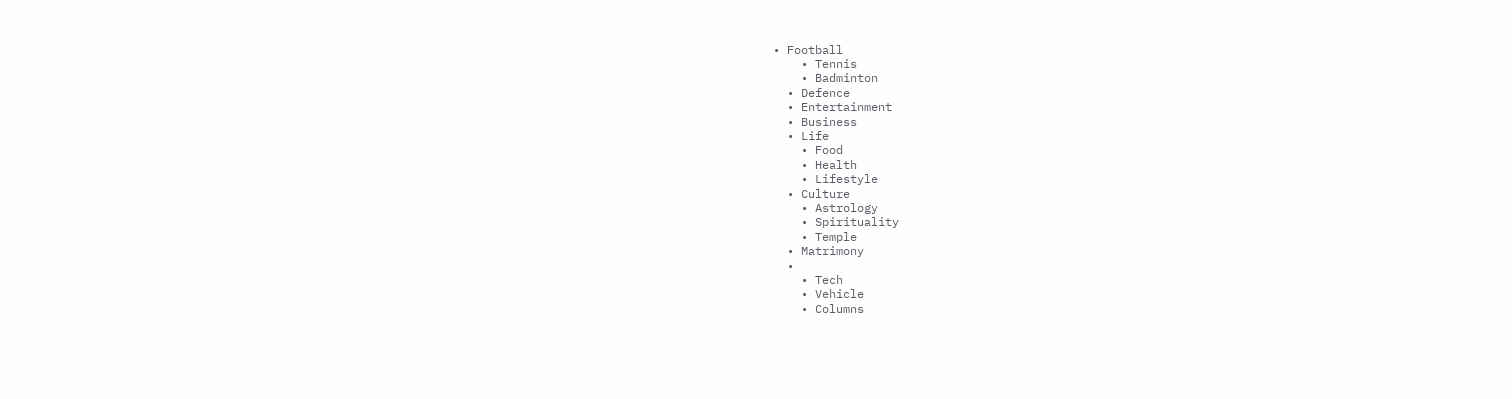• Football
    • Tennis
    • Badminton
  • Defence
  • Entertainment
  • Business
  • Life
    • Food
    • Health
    • Lifestyle
  • Culture
    • Astrology
    • Spirituality
    • Temple
  • Matrimony
  •
    • Tech
    • Vehicle
    • Columns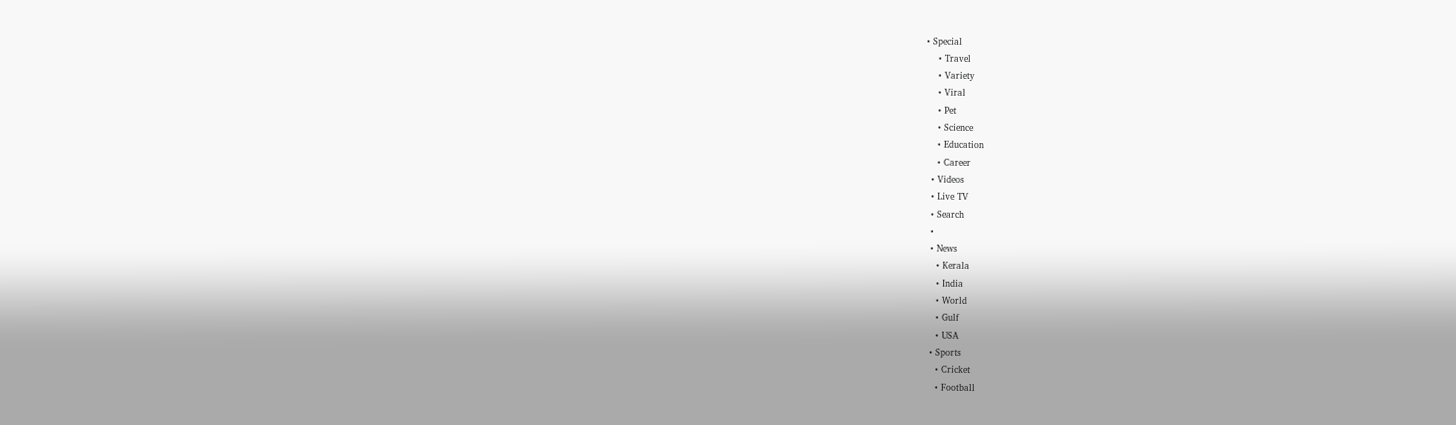• Special
    • Travel
    • Variety
    • Viral
    • Pet
    • Science
    • Education
    • Career
  • Videos
  • Live TV
  • Search
  •
  • News
    • Kerala
    • India
    • World
    • Gulf
    • USA
  • Sports
    • Cricket
    • Football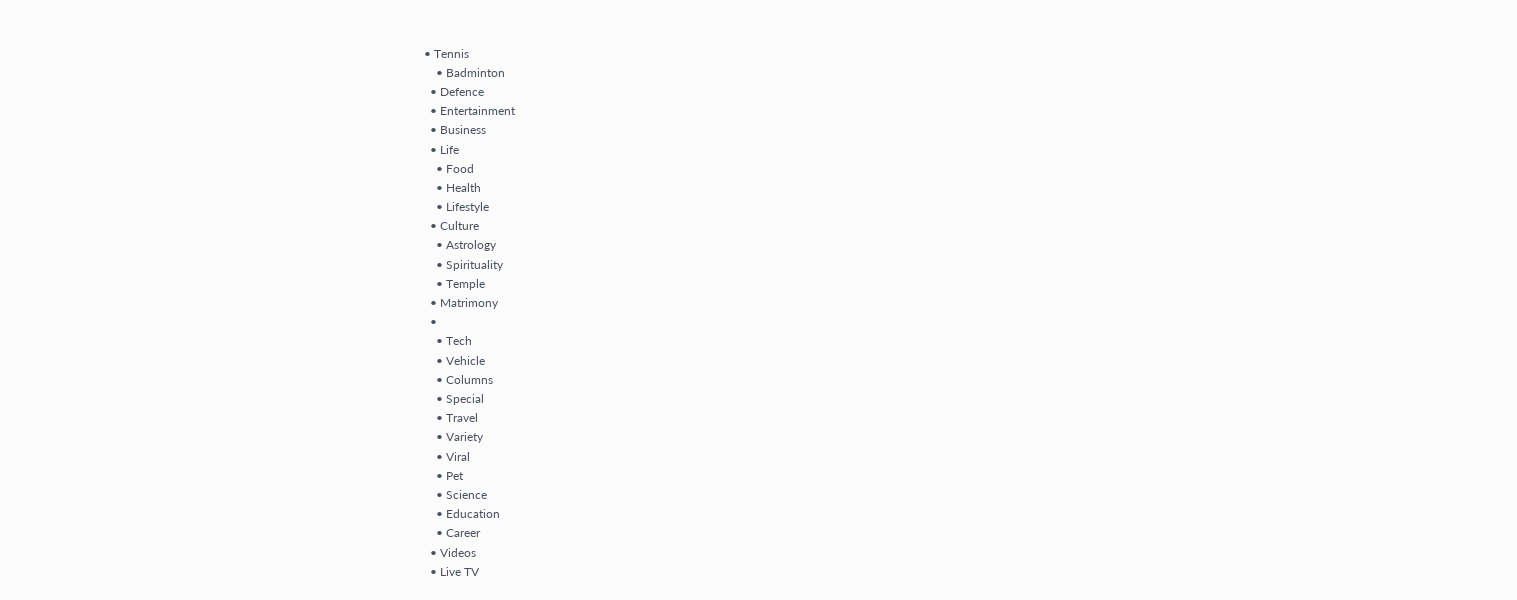• Tennis
    • Badminton
  • Defence
  • Entertainment
  • Business
  • Life
    • Food
    • Health
    • Lifestyle
  • Culture
    • Astrology
    • Spirituality
    • Temple
  • Matrimony
  •
    • Tech
    • Vehicle
    • Columns
    • Special
    • Travel
    • Variety
    • Viral
    • Pet
    • Science
    • Education
    • Career
  • Videos
  • Live TV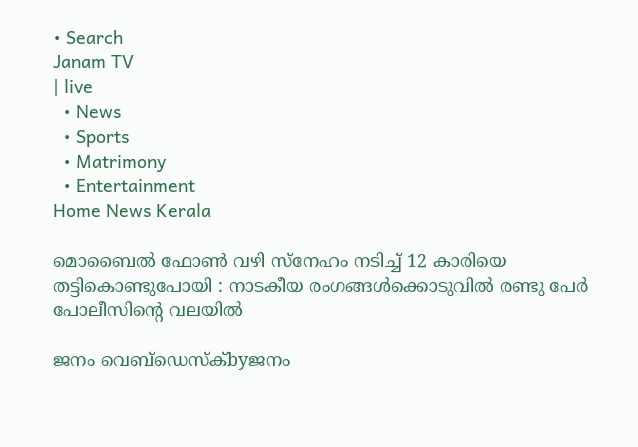• Search
Janam TV
| live
  • News
  • Sports
  • Matrimony
  • Entertainment
Home News Kerala

മൊബൈൽ ഫോൺ വഴി സ്‌നേഹം നടിച്ച് 12 കാരിയെ തട്ടികൊണ്ടുപോയി : നാടകീയ രംഗങ്ങൾക്കൊടുവിൽ രണ്ടു പേർ പോലീസിന്റെ വലയിൽ

ജനം വെബ്‌ഡെസ്ക്byജനം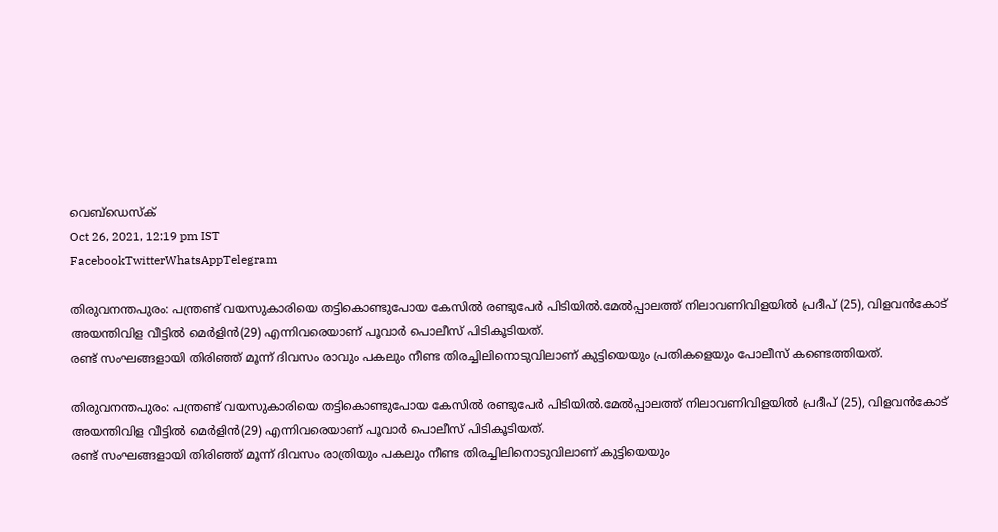വെബ്‌ഡെസ്ക്
Oct 26, 2021, 12:19 pm IST
FacebookTwitterWhatsAppTelegram

തിരുവനന്തപുരം: പന്ത്രണ്ട് വയസുകാരിയെ തട്ടികൊണ്ടുപോയ കേസിൽ രണ്ടുപേർ പിടിയിൽ.മേൽപ്പാലത്ത് നിലാവണിവിളയിൽ പ്രദീപ് (25), വിളവൻകോട് അയന്തിവിള വീട്ടിൽ മെർളിൻ(29) എന്നിവരെയാണ് പൂവാർ പൊലീസ് പിടികൂടിയത്.
രണ്ട് സംഘങ്ങളായി തിരിഞ്ഞ് മൂന്ന് ദിവസം രാവും പകലും നീണ്ട തിരച്ചിലിനൊടുവിലാണ് കുട്ടിയെയും പ്രതികളെയും പോലീസ് കണ്ടെത്തിയത്.

തിരുവനന്തപുരം: പന്ത്രണ്ട് വയസുകാരിയെ തട്ടികൊണ്ടുപോയ കേസിൽ രണ്ടുപേർ പിടിയിൽ.മേൽപ്പാലത്ത് നിലാവണിവിളയിൽ പ്രദീപ് (25), വിളവൻകോട് അയന്തിവിള വീട്ടിൽ മെർളിൻ(29) എന്നിവരെയാണ് പൂവാർ പൊലീസ് പിടികൂടിയത്.
രണ്ട് സംഘങ്ങളായി തിരിഞ്ഞ് മൂന്ന് ദിവസം രാത്രിയും പകലും നീണ്ട തിരച്ചിലിനൊടുവിലാണ് കുട്ടിയെയും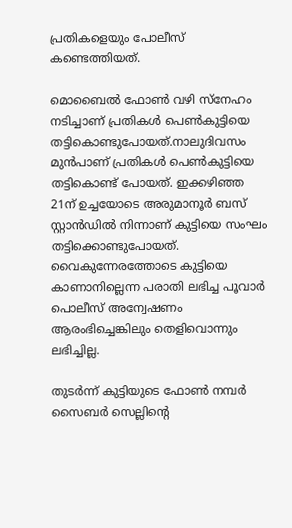പ്രതികളെയും പോലീസ് കണ്ടെത്തിയത്.

മൊബൈൽ ഫോൺ വഴി സ്‌നേഹം നടിച്ചാണ് പ്രതികൾ പെൺകുട്ടിയെ തട്ടികൊണ്ടുപോയത്.നാലുദിവസം മുൻപാണ് പ്രതികൾ പെൺകുട്ടിയെ തട്ടികൊണ്ട് പോയത്. ഇക്കഴിഞ്ഞ 21ന് ഉച്ചയോടെ അരുമാനൂർ ബസ് സ്റ്റാൻഡിൽ നിന്നാണ് കുട്ടിയെ സംഘം തട്ടിക്കൊണ്ടുപോയത്. വൈകുന്നേരത്തോടെ കുട്ടിയെ കാണാനില്ലെന്ന പരാതി ലഭിച്ച പൂവാർ പൊലീസ് അന്വേഷണം ആരംഭിച്ചെങ്കിലും തെളിവൊന്നും ലഭിച്ചില്ല.

തുടർന്ന് കുട്ടിയുടെ ഫോൺ നമ്പർ സൈബർ സെല്ലിന്റെ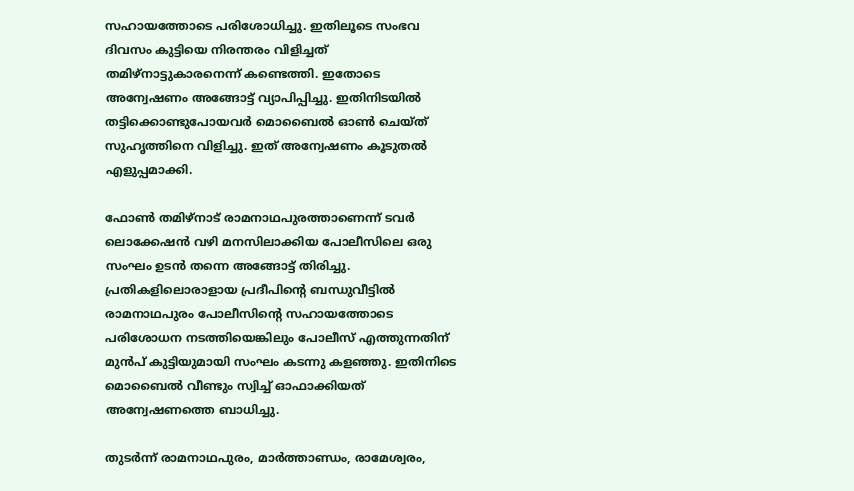സഹായത്തോടെ പരിശോധിച്ചു. ഇതിലൂടെ സംഭവ ദിവസം കുട്ടിയെ നിരന്തരം വിളിച്ചത് തമിഴ്‌നാട്ടുകാരനെന്ന് കണ്ടെത്തി. ഇതോടെ അന്വേഷണം അങ്ങോട്ട് വ്യാപിപ്പിച്ചു. ഇതിനിടയിൽ തട്ടിക്കൊണ്ടുപോയവർ മൊബൈൽ ഓൺ ചെയ്ത് സുഹൃത്തിനെ വിളിച്ചു. ഇത് അന്വേഷണം കൂടുതൽ എളുപ്പമാക്കി.

ഫോൺ തമിഴ്‌നാട് രാമനാഥപുരത്താണെന്ന് ടവർ ലൊക്കേഷൻ വഴി മനസിലാക്കിയ പോലീസിലെ ഒരു സംഘം ഉടൻ തന്നെ അങ്ങോട്ട് തിരിച്ചു. പ്രതികളിലൊരാളായ പ്രദീപിന്റെ ബന്ധുവീട്ടിൽ രാമനാഥപുരം പോലീസിന്റെ സഹായത്തോടെ പരിശോധന നടത്തിയെങ്കിലും പോലീസ് എത്തുന്നതിന് മുൻപ് കുട്ടിയുമായി സംഘം കടന്നു കളഞ്ഞു. ഇതിനിടെ മൊബൈൽ വീണ്ടും സ്വിച്ച് ഓഫാക്കിയത് അന്വേഷണത്തെ ബാധിച്ചു.

തുടർന്ന് രാമനാഥപുരം, മാർത്താണ്ഡം, രാമേശ്വരം,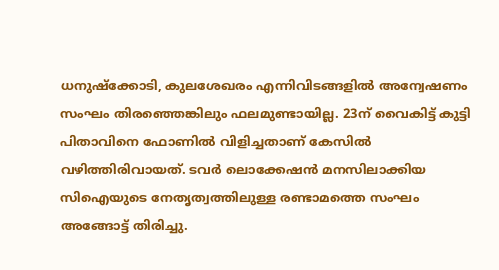ധനുഷ്‌ക്കോടി, കുലശേഖരം എന്നിവിടങ്ങളിൽ അന്വേഷണം സംഘം തിരഞ്ഞെങ്കിലും ഫലമുണ്ടായില്ല. 23ന് വൈകിട്ട് കുട്ടി പിതാവിനെ ഫോണിൽ വിളിച്ചതാണ് കേസിൽ വഴിത്തിരിവായത്. ടവർ ലൊക്കേഷൻ മനസിലാക്കിയ സിഐയുടെ നേതൃത്വത്തിലുള്ള രണ്ടാമത്തെ സംഘം അങ്ങോട്ട് തിരിച്ചു.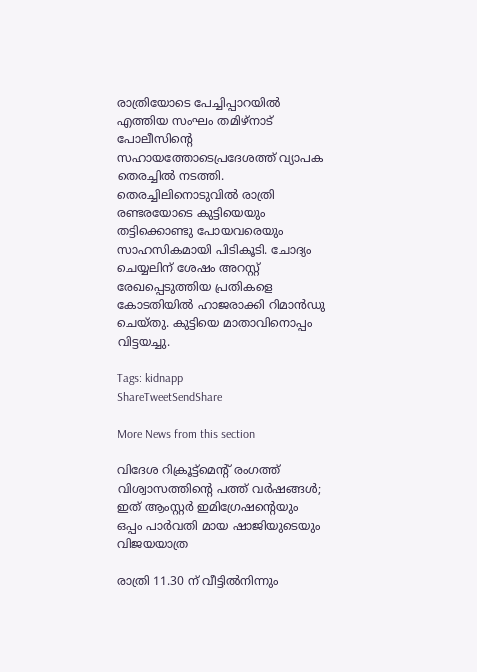രാത്രിയോടെ പേച്ചിപ്പാറയിൽ എത്തിയ സംഘം തമിഴ്‌നാട് പോലീസിന്റെ സഹായത്തോടെപ്രദേശത്ത് വ്യാപക തെരച്ചിൽ നടത്തി. തെരച്ചിലിനൊടുവിൽ രാത്രി രണ്ടരയോടെ കുട്ടിയെയും തട്ടിക്കൊണ്ടു പോയവരെയും സാഹസികമായി പിടികൂടി. ചോദ്യം ചെയ്യലിന് ശേഷം അറസ്റ്റ് രേഖപ്പെടുത്തിയ പ്രതികളെ കോടതിയിൽ ഹാജരാക്കി റിമാൻഡു ചെയ്തു. കുട്ടിയെ മാതാവിനൊപ്പം വിട്ടയച്ചു.

Tags: kidnapp
ShareTweetSendShare

More News from this section

വിദേശ റിക്രൂട്ട്മെന്റ് രംഗത്ത് വിശ്വാസത്തിന്റെ പത്ത് വർഷങ്ങൾ; ഇത് ആംസ്റ്റർ ഇമിഗ്രേഷന്റെയും ഒപ്പം പാർവതി മായ ഷാജിയുടെയും വിജയയാത്ര

രാത്രി 11.30 ന് വീട്ടിൽനിന്നും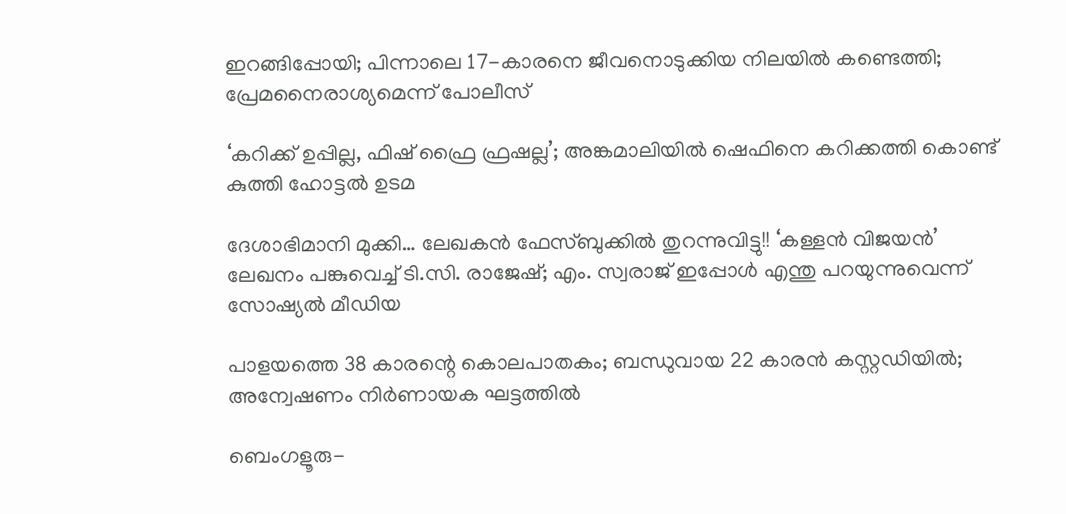ഇറങ്ങിപ്പോയി; പിന്നാലെ 17-കാരനെ ജീവനൊടുക്കിയ നിലയിൽ കണ്ടെത്തി; പ്രേമനൈരാശ്യമെന്ന് പോലീസ്

‘കറിക്ക് ഉപ്പില്ല, ഫിഷ് ഫ്രൈ ഫ്രഷല്ല’; അങ്കമാലിയിൽ ഷെഫിനെ കറിക്കത്തി കൊണ്ട് കുത്തി ഹോട്ടൽ ഉടമ

ദേശാഭിമാനി മുക്കി… ലേഖകൻ ഫേസ്ബുക്കിൽ തുറന്നുവിട്ടു!! ‘കള്ളൻ വിജയൻ’ ലേഖനം പങ്കുവെച്ച് ടി.സി. രാജേഷ്; എം. സ്വരാജ് ഇപ്പോൾ എന്തു പറയുന്നുവെന്ന് സോഷ്യൽ മീഡിയ

പാളയത്തെ 38 കാരന്റെ കൊലപാതകം; ബന്ധുവായ 22 കാരൻ കസ്റ്റഡിയിൽ;  അന്വേഷണം നിർണായക ഘട്ടത്തിൽ

ബെംഗളൂരു-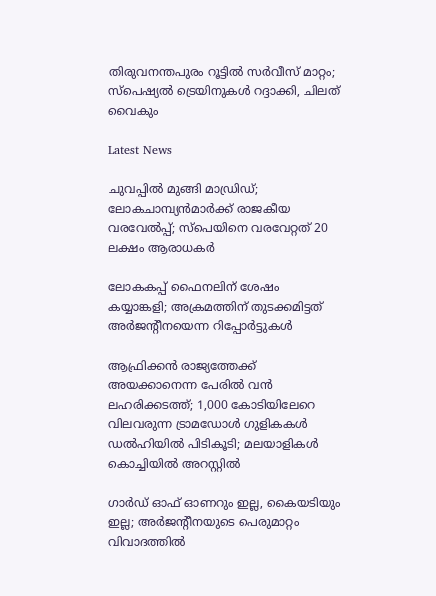തിരുവനന്തപുരം റൂട്ടില്‍ സര്‍വീസ് മാറ്റം; സ്‌പെഷ്യല്‍ ട്രെയിനുകള്‍ റദ്ദാക്കി, ചിലത് വൈകും

Latest News

ചുവപ്പില്‍ മുങ്ങി മാഡ്രിഡ്; ലോകചാമ്പ്യന്‍മാര്‍ക്ക് രാജകീയ വരവേല്‍പ്പ്; സ്‌പെയിനെ വരവേറ്റത് 20 ലക്ഷം ആരാധകര്‍

ലോകകപ്പ് ഫൈനലിന് ശേഷം കയ്യാങ്കളി; അക്രമത്തിന് തുടക്കമിട്ടത് അര്‍ജന്റീനയെന്ന റിപ്പോര്‍ട്ടുകള്‍

ആഫ്രിക്കൻ രാജ്യത്തേക്ക് അയക്കാനെന്ന പേരിൽ വൻ ലഹരിക്കടത്ത്; 1,000 കോടിയിലേറെ വിലവരുന്ന ട്രാമഡോൾ ഗുളികകൾ ഡൽഹിയിൽ പിടികൂടി; മലയാളികൾ കൊച്ചിയിൽ അറസ്റ്റിൽ

ഗാര്‍ഡ് ഓഫ് ഓണറും ഇല്ല, കൈയടിയും ഇല്ല; അര്‍ജന്റീനയുടെ പെരുമാറ്റം വിവാദത്തില്‍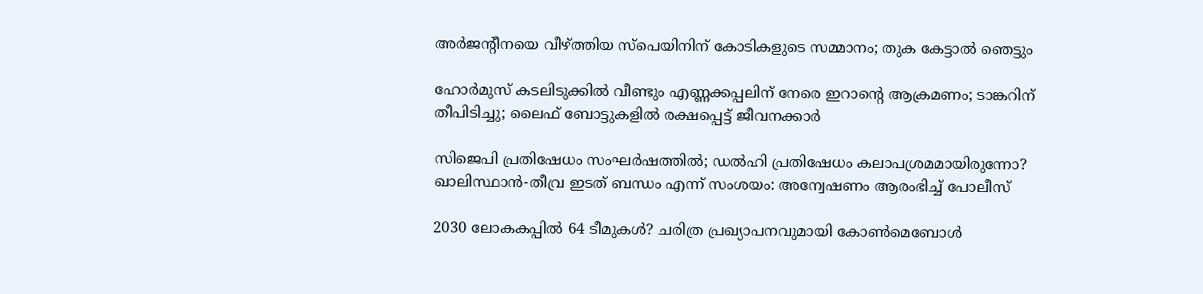അര്‍ജന്റീനയെ വീഴ്‌ത്തിയ സ്‌പെയിനിന് കോടികളുടെ സമ്മാനം; തുക കേട്ടാല്‍ ഞെട്ടും

ഹോര്‍മുസ് കടലിടുക്കില്‍ വീണ്ടും എണ്ണക്കപ്പലിന് നേരെ ഇറാന്റെ ആക്രമണം; ടാങ്കറിന് തീപിടിച്ചു; ലൈഫ് ബോട്ടുകളില്‍ രക്ഷപ്പെട്ട് ജീവനക്കാര്‍

സിജെപി പ്രതിഷേധം സംഘര്‍ഷത്തില്‍; ഡല്‍ഹി പ്രതിഷേധം കലാപശ്രമമായിരുന്നോ? ഖാലിസ്ഥാന്‍-തീവ്ര ഇടത് ബന്ധം എന്ന് സംശയം: അന്വേഷണം ആരംഭിച്ച് പോലീസ്

2030 ലോകകപ്പില്‍ 64 ടീമുകള്‍? ചരിത്ര പ്രഖ്യാപനവുമായി കോണ്‍മെബോള്‍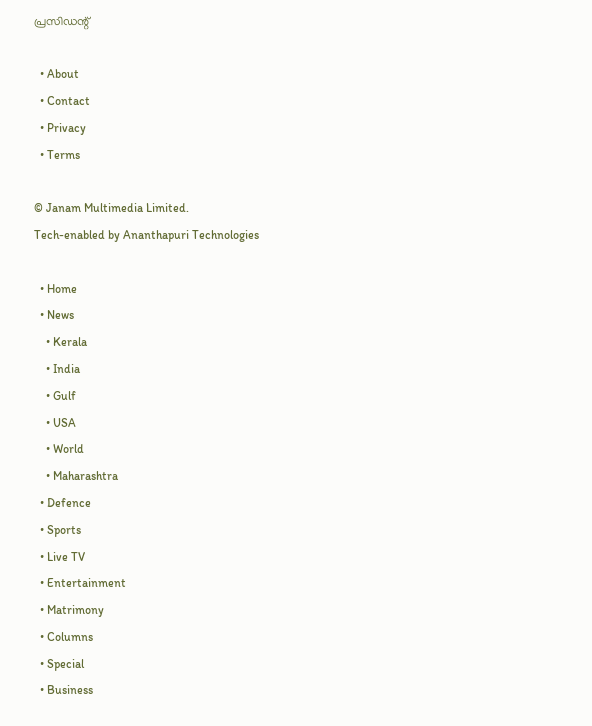പ്രസിഡന്റ്

  • About
  • Contact
  • Privacy
  • Terms

© Janam Multimedia Limited.
Tech-enabled by Ananthapuri Technologies

  • Home
  • News
    • Kerala
    • India
    • Gulf
    • USA
    • World
    • Maharashtra
  • Defence
  • Sports
  • Live TV
  • Entertainment
  • Matrimony
  • Columns
  • Special
  • Business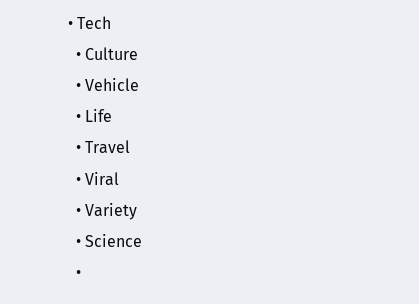• Tech
  • Culture
  • Vehicle
  • Life
  • Travel
  • Viral
  • Variety
  • Science
  •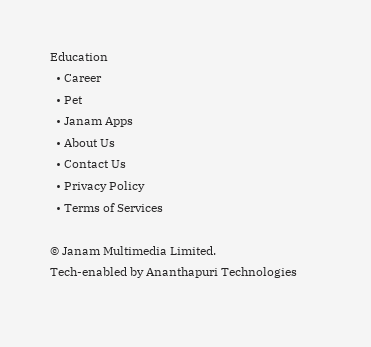Education
  • Career
  • Pet
  • Janam Apps
  • About Us
  • Contact Us
  • Privacy Policy
  • Terms of Services

© Janam Multimedia Limited.
Tech-enabled by Ananthapuri Technologies